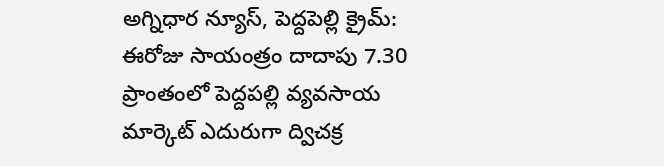అగ్నిధార న్యూస్, పెద్దపెల్లి క్రైమ్:
ఈరోజు సాయంత్రం దాదాపు 7.30 ప్రాంతంలో పెద్దపల్లి వ్యవసాయ మార్కెట్ ఎదురుగా ద్విచక్ర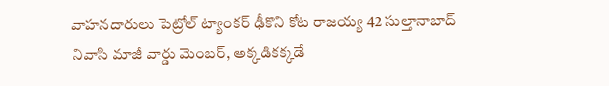వాహనదారులు పెట్రోల్ ట్యాంకర్ ఢీకొని కోట రాజయ్య 42 సుల్తానాబాద్ నివాసి మాజీ వార్డు మెంబర్, అక్కడికక్కడే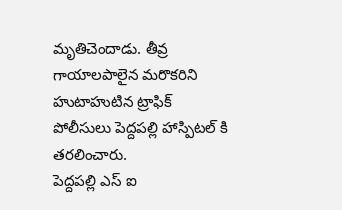మృతిచెందాడు. తీవ్ర గాయాలపాలైన మరొకరిని హుటాహుటిన ట్రాఫిక్ పోలీసులు పెద్దపల్లి హాస్పిటల్ కి తరలించారు.
పెద్దపల్లి ఎస్ ఐ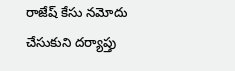రాజేష్ కేసు నమోదు చేసుకుని దర్యాప్తు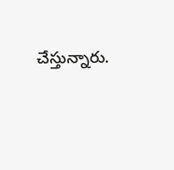చేస్తున్నారు.